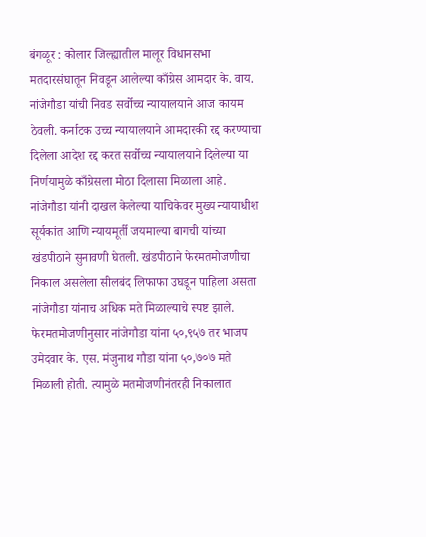बंगळूर : कोलार जिल्ह्यातील मालूर विधानसभा मतदारसंघातून निवडून आलेल्या काँग्रेस आमदार के. वाय. नांजेगौडा यांची निवड सर्वोच्च न्यायालयाने आज कायम ठेवली. कर्नाटक उच्च न्यायालयाने आमदारकी रद्द करण्याचा दिलेला आदेश रद्द करत सर्वोच्च न्यायालयाने दिलेल्या या निर्णयामुळे काँग्रेसला मोठा दिलासा मिळाला आहे.
नांजेगौडा यांनी दाखल केलेल्या याचिकेवर मुख्य न्यायाधीश सूर्यकांत आणि न्यायमूर्ती जयमाल्या बागची यांच्या खंडपीठाने सुनावणी घेतली. खंडपीठाने फेरमतमोजणीचा निकाल असलेला सीलबंद लिफाफा उघडून पाहिला असता नांजेगौडा यांनाच अधिक मते मिळाल्याचे स्पष्ट झाले. फेरमतमोजणीनुसार नांजेगौडा यांना ५०,९५७ तर भाजप उमेदवार के. एस. मंजुनाथ गौडा यांना ५०,७०७ मते मिळाली होती. त्यामुळे मतमोजणीनंतरही निकालात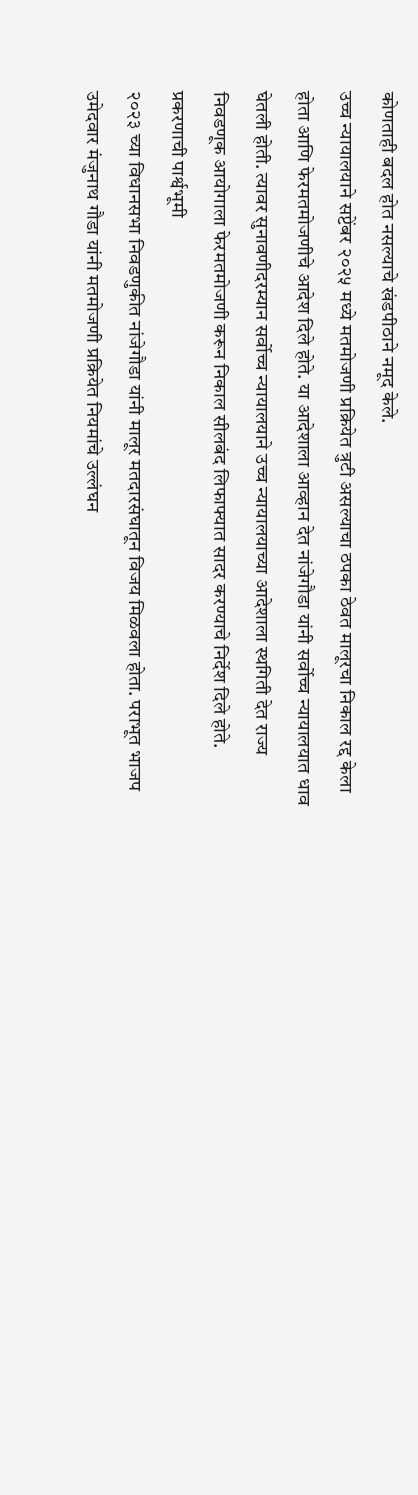कोणताही बदल होत नसल्याचे खंडपीठाने नमूद केले.
उच्च न्यायालयाने सप्टेंबर २०२५ मध्ये मतमोजणी प्रक्रियेत त्रुटी असल्याचा ठपका ठेवत मालूरचा निकाल रद्द केला होता आणि फेरमतमोजणीचे आदेश दिले होते. या आदेशाला आव्हान देत नांजेगौडा यांनी सर्वोच्च न्यायालयात धाव घेतली होती. त्यावर सुनावणीदरम्यान सर्वोच्च न्यायालयाने उच्च न्यायालयाच्या आदेशाला स्थगिती देत राज्य निवडणूक आयोगाला फेरमतमोजणी करून निकाल सीलबंद लिफाफ्यात सादर करण्याचे निर्देश दिले होते.
प्रकरणाची पार्श्वभूमी
२०२३ च्या विधानसभा निवडणुकीत नांजेगौडा यांनी मालूर मतदारसंघातून विजय मिळवला होता. पराभूत भाजप उमेदवार मंजुनाथ गौडा यांनी मतमोजणी प्रक्रियेत नियमांचे उल्लंघन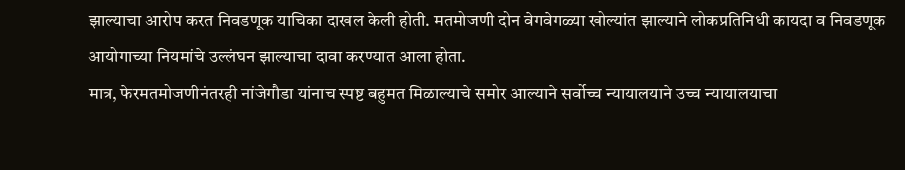झाल्याचा आरोप करत निवडणूक याचिका दाखल केली होती. मतमोजणी दोन वेगवेगळ्या खोल्यांत झाल्याने लोकप्रतिनिधी कायदा व निवडणूक आयोगाच्या नियमांचे उल्लंघन झाल्याचा दावा करण्यात आला होता.
मात्र, फेरमतमोजणीनंतरही नांजेगौडा यांनाच स्पष्ट बहुमत मिळाल्याचे समोर आल्याने सर्वोच्च न्यायालयाने उच्च न्यायालयाचा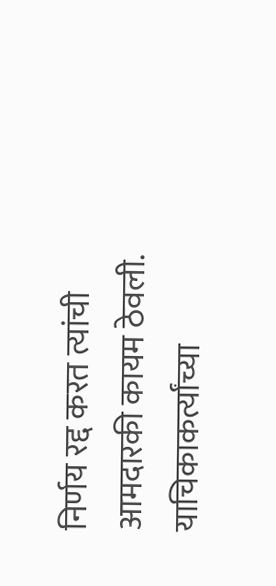निर्णय रद्द करत त्यांची आमदारकी कायम ठेवली. याचिकाकर्त्यांच्या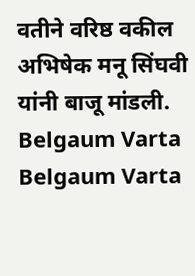वतीने वरिष्ठ वकील अभिषेक मनू सिंघवी यांनी बाजू मांडली.
Belgaum Varta Belgaum Varta